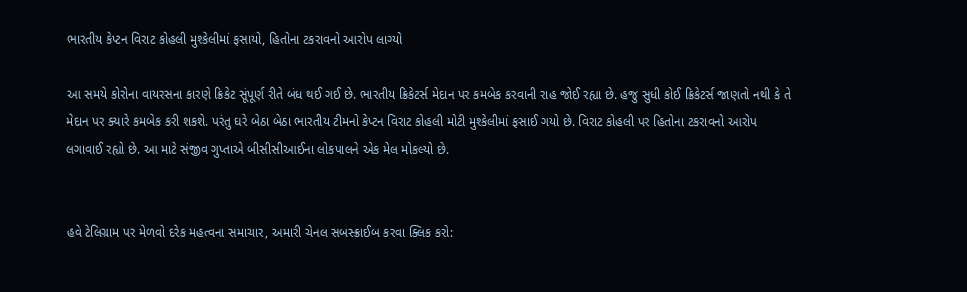ભારતીય કેપ્ટન વિરાટ કોહલી મુશ્કેલીમાં ફસાયો, હિતોના ટકરાવનો આરોપ લાગ્યો

આ સમયે કોરોના વાયરસના કારણે ક્રિકેટ સૂંપૂર્ણ રીતે બંધ થઈ ગઈ છે. ભારતીય ક્રિકેટર્સ મેદાન પર કમબેક કરવાની રાહ જોઈ રહ્યા છે. હજુ સુધી કોઈ ક્રિકેટર્સ જાણતો નથી કે તે મેદાન પર ક્યારે કમબેક કરી શકશે. પરંતુ ઘરે બેઠા બેઠા ભારતીય ટીમનો કેપ્ટન વિરાટ કોહલી મોટી મુશ્કેલીમાં ફસાઈ ગયો છે. વિરાટ કોહલી પર હિતોના ટકરાવનો આરોપ લગાવાઈ રહ્યો છે. આ માટે સંજીવ ગુપ્તાએ બીસીસીઆઈના લોકપાલને એક મેલ મોકલ્યો છે.


હવે ટેલિગ્રામ પર મેળવો દરેક મહત્વના સમાચાર, અમારી ચેનલ સબસ્ક્રાઈબ કરવા ક્લિક કરો: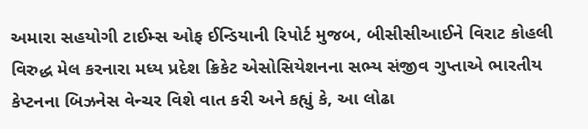અમારા સહયોગી ટાઈમ્સ ઓફ ઈન્ડિયાની રિપોર્ટ મુજબ, બીસીસીઆઈને વિરાટ કોહલી વિરુદ્ધ મેલ કરનારા મધ્ય પ્રદેશ ક્રિકેટ એસોસિયેશનના સભ્ય સંજીવ ગુપ્તાએ ભારતીય કેપ્ટનના બિઝનેસ વેન્ચર વિશે વાત કરી અને કહ્યું કે, આ લોઢા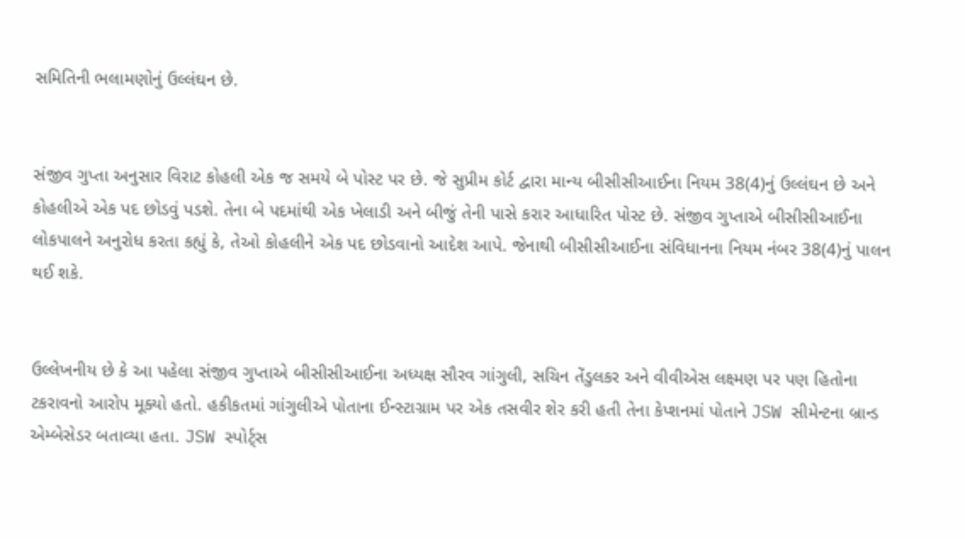સમિતિની ભલામણોનું ઉલ્લંઘન છે.


સંજીવ ગુપ્તા અનુસાર વિરાટ કોહલી એક જ સમયે બે પોસ્ટ પર છે. જે સુપ્રીમ કોર્ટ દ્વારા માન્ય બીસીસીઆઈના નિયમ 38(4)નું ઉલ્લંઘન છે અને કોહલીએ એક પદ છોડવું પડશે. તેના બે પદમાંથી એક ખેલાડી અને બીજું તેની પાસે કરાર આધારિત પોસ્ટ છે. સંજીવ ગુપ્તાએ બીસીસીઆઈના લોકપાલને અનુરોધ કરતા કહ્યું કે, તેઓ કોહલીને એક પદ છોડવાનો આદેશ આપે. જેનાથી બીસીસીઆઈના સંવિધાનના નિયમ નંબર 38(4)નું પાલન થઈ શકે.


ઉલ્લેખનીય છે કે આ પહેલા સંજીવ ગુપ્તાએ બીસીસીઆઈના અધ્યક્ષ સૌરવ ગાંગુલી, સચિન તેંડુલકર અને વીવીએસ લક્ષ્મણ પર પણ હિતોના ટકરાવનો આરોપ મૂક્યો હતો. હકીકતમાં ગાંગુલીએ પોતાના ઈન્સ્ટાગ્રામ પર એક તસવીર શેર કરી હતી તેના કેપ્શનમાં પોતાને JSW સીમેન્ટના બ્રાન્ડ એમ્બેસેડર બતાવ્યા હતા. JSW સ્પોર્ટ્સ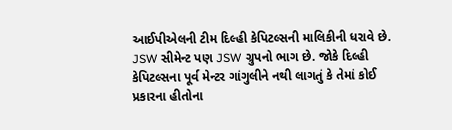આઈપીએલની ટીમ દિલ્હી કેપિટલ્સની માલિકીની ધરાવે છે. JSW સીમેન્ટ પણ JSW ગ્રુપનો ભાગ છે. જોકે દિલ્હી કેપિટલ્સના પૂર્વ મેન્ટર ગાંગુલીને નથી લાગતું કે તેમાં કોઈ પ્રકારના હીતોના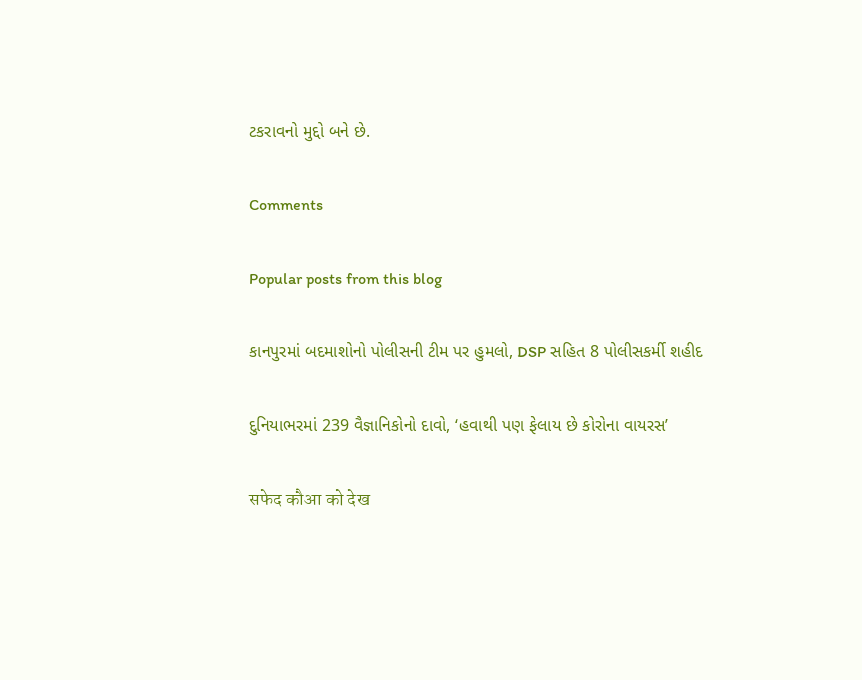ટકરાવનો મુદ્દો બને છે.

Comments

Popular posts from this blog

કાનપુરમાં બદમાશોનો પોલીસની ટીમ પર હુમલો, DSP સહિત 8 પોલીસકર્મી શહીદ

દુનિયાભરમાં 239 વૈજ્ઞાનિકોનો દાવો, ‘હવાથી પણ ફેલાય છે કોરોના વાયરસ’

सफेद कौआ को देख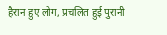हैरान हुए लोग, प्रचलित हुई पुरानी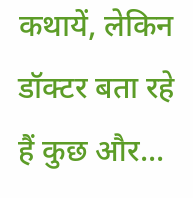कथायें, लेकिन डॉक्टर बता रहे हैं कुछ और...